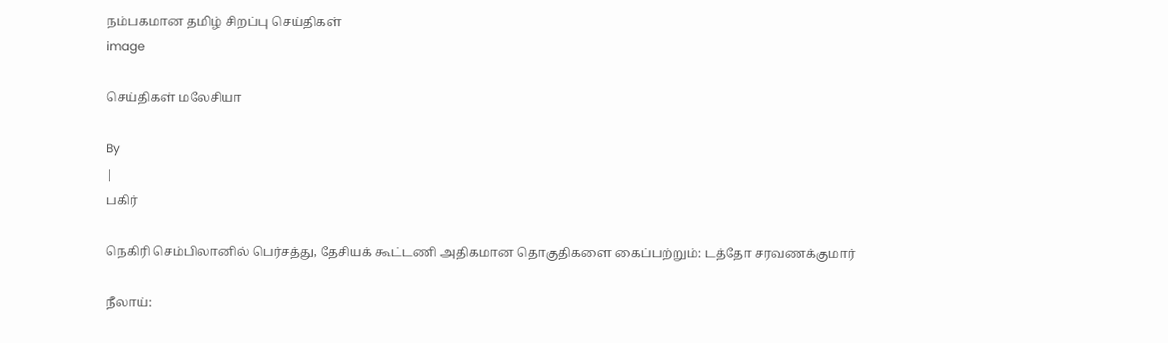நம்பகமான தமிழ் சிறப்பு செய்திகள்
image

செய்திகள் மலேசியா

By
|
பகிர்

நெகிரி செம்பிலானில் பெர்சத்து, தேசியக் கூட்டணி அதிகமான தொகுதிகளை கைப்பற்றும்: டத்தோ சரவணக்குமார்

நீலாய்: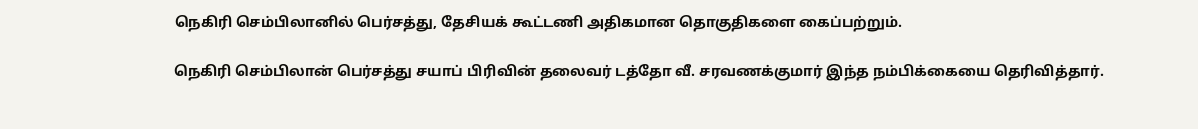நெகிரி செம்பிலானில் பெர்சத்து, தேசியக் கூட்டணி அதிகமான தொகுதிகளை கைப்பற்றும்.

நெகிரி செம்பிலான் பெர்சத்து சயாப் பிரிவின் தலைவர் டத்தோ வீ. சரவணக்குமார் இந்த நம்பிக்கையை தெரிவித்தார்.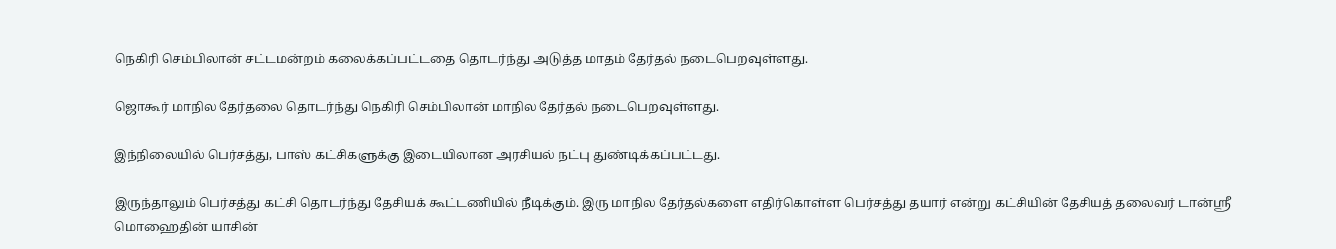நெகிரி செம்பிலான் சட்டமன்றம் கலைக்கப்பட்டதை தொடர்ந்து அடுத்த மாதம் தேர்தல் நடைபெறவுள்ளது.

ஜொகூர் மாநில தேர்தலை தொடர்ந்து நெகிரி செம்பிலான் மாநில தேர்தல் நடைபெறவுள்ளது.

இந்நிலையில் பெர்சத்து, பாஸ் கட்சிகளுக்கு இடையிலான அரசியல் நட்பு துண்டிக்கப்பட்டது.

இருந்தாலும் பெர்சத்து கட்சி தொடர்ந்து தேசியக் கூட்டணியில் நீடிக்கும். இரு மாநில தேர்தல்களை எதிர்கொள்ள பெர்சத்து தயார் என்று கட்சியின் தேசியத் தலைவர் டான்ஸ்ரீ மொஹைதின் யாசின்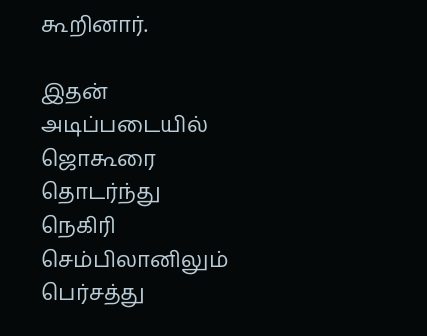கூறினார்.

இதன் அடிப்படையில் ஜொகூரை தொடர்ந்து நெகிரி செம்பிலானிலும் பெர்சத்து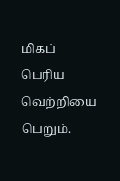மிகப் பெரிய வெற்றியை பெறும்.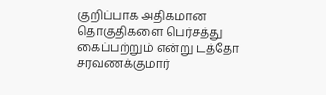குறிப்பாக அதிகமான தொகுதிகளை பெர்சத்து கைப்பற்றும் என்று டத்தோ சரவணக்குமார்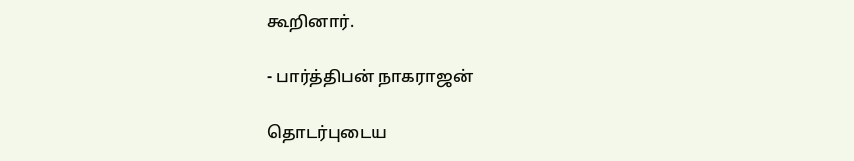கூறினார்.

- பார்த்திபன் நாகராஜன்

தொடர்புடைய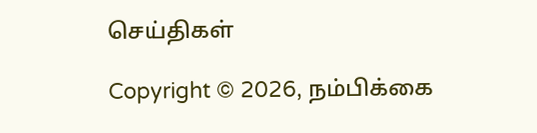செய்திகள்

Copyright © 2026, நம்பிக்கை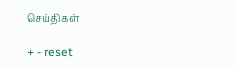செய்திகள்

+ - reset